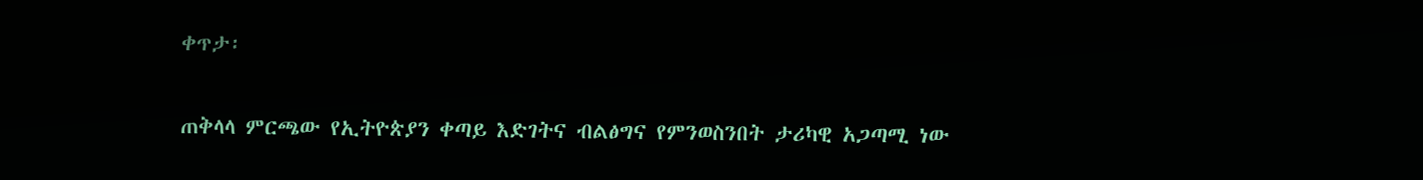ቀጥታ፡

ጠቅላላ ምርጫው የኢትዮጵያን ቀጣይ እድገትና ብልፅግና የምንወስንበት ታሪካዊ አጋጣሚ ነው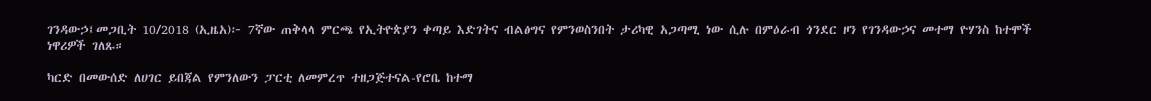ገንዳውኃ፤መጋቢት 10/2018 (ኢዜአ)፦ 7ኛው ጠቅላላ ምርጫ የኢትዮጵያን ቀጣይ እድገትና ብልፅግና የምንወስንበት ታሪካዊ አጋጣሚ ነው ሲሉ በምዕራብ ጎንደር ዞን የገንዳውኃና መተማ ዮሃንስ ከተሞች ነዋሪዎች ገለጹ።

ካርድ በመውሰድ ለሀገር ይበጃል የምንለውን ፓርቲ ለመምረጥ ተዘጋጅተናል-የሮቤ ከተማ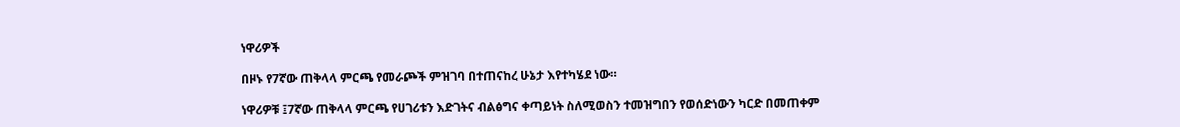ነዋሪዎች

በዞኑ የ7ኛው ጠቅላላ ምርጫ የመራጮች ምዝገባ በተጠናከረ ሁኔታ እየተካሄደ ነው።

ነዋሪዎቹ ፤7ኛው ጠቅላላ ምርጫ የሀገሪቱን እድገትና ብልፅግና ቀጣይነት ስለሚወስን ተመዝግበን የወሰድነውን ካርድ በመጠቀም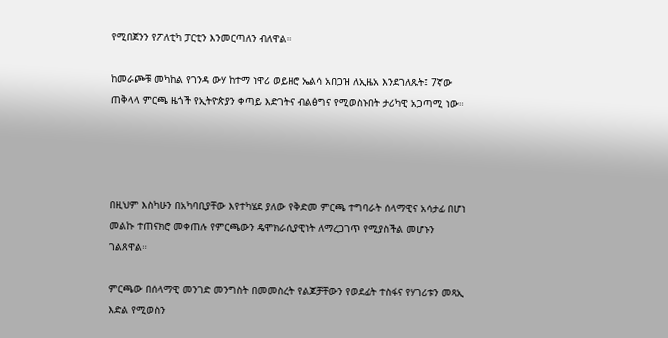የሚበጀንን የፖለቲካ ፓርቲን እንመርጣለን ብለዋል።

ከመራጮቹ መካከል የገንዳ ውሃ ከተማ ነዋሪ ወይዘሮ ኤልሳ አበጋዝ ለኢዜአ እንደገለጹት፤ 7ኛው ጠቅላላ ምርጫ ዜጎች የኢትዮጵያን ቀጣይ እድገትና ብልፅግና የሚወስኑበት ታሪካዊ አጋጣሚ ነው።




በዚህም እስካሁን በአካባቢያቸው እየተካሄደ ያለው የቅድመ ምርጫ ተግባራት ሰላማዊና አሳታፊ በሆነ መልኩ ተጠናክሮ መቀጠሉ የምርጫውን ዴሞክራሲያዊነት ለማረጋገጥ የሚያስችል መሆኑን ገልጸዋል።

ምርጫው በሰላማዊ መንገድ መንግስት በመመስረት የልጆቻቸውን የወደፊት ተስፋና የሃገሪቱን መጻኢ እድል የሚወስን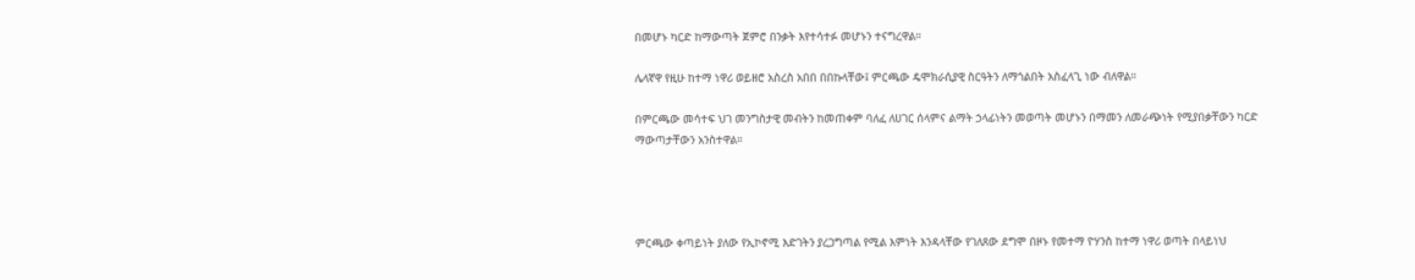በመሆኑ ካርድ ከማውጣት ጀምሮ በንቃት እየተሳተፉ መሆኑን ተናግረዋል።

ሌላኛዋ የዚሁ ከተማ ነዋሪ ወይዘሮ አስረስ አበበ በበኩላቸው፤ ምርጫው ዴሞክራሲያዊ ስርዓትን ለማጎልበት አስፈላጊ ነው ብለዋል።

በምርጫው መሳተፍ ህገ መንግስታዊ መብትን ከመጠቀም ባለፈ ለሀገር ሰላምና ልማት ኃላፊነትን መወጣት መሆኑን በማመን ለመራጭነት የሚያበቃቸውን ካርድ ማውጣታቸውን አንስተዋል።




ምርጫው ቀጣይነት ያለው የኢኮኖሚ እድገትን ያረጋግጣል የሚል እምነት እንዳላቸው የገለጸው ደግሞ በዞኑ የመተማ ዮሃንስ ከተማ ነዋሪ ወጣት በላይነህ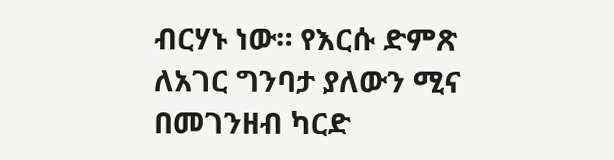ብርሃኑ ነው። የእርሱ ድምጽ ለአገር ግንባታ ያለውን ሚና በመገንዘብ ካርድ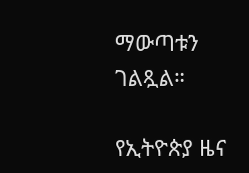ማውጣቱን ገልጿል።

የኢትዮጵያ ዜና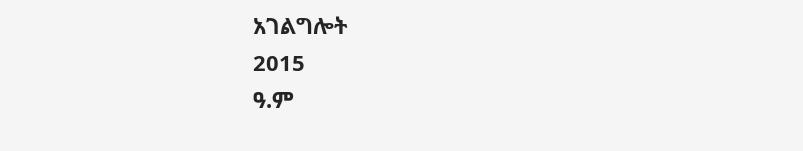አገልግሎት
2015
ዓ.ም